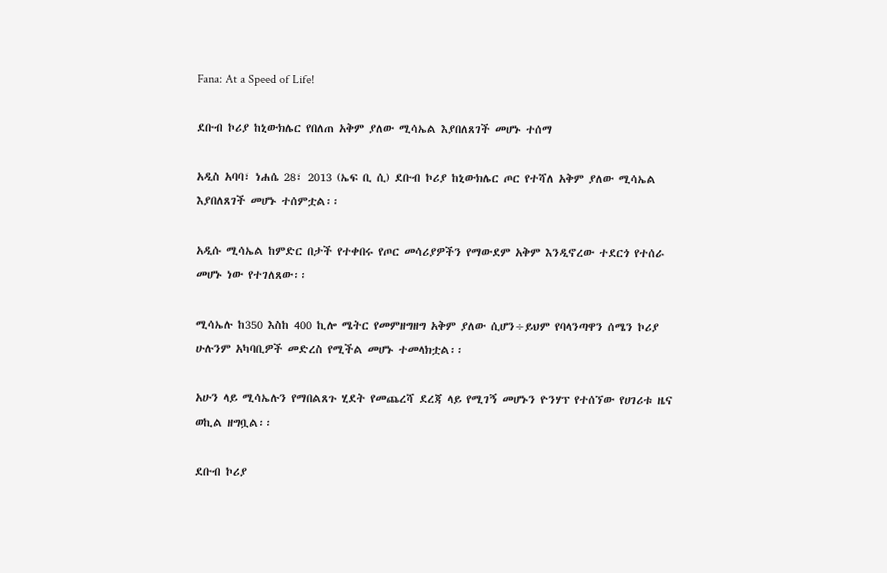Fana: At a Speed of Life!

ደቡብ ኮሪያ ከኒውክሌር የበለጠ አቅም ያለው ሚሳኤል እያበለጸገች መሆኑ ተሰማ

አዲስ አባባ፣ ነሐሴ 28፣ 2013 (ኤፍ ቢ ሲ) ደቡብ ኮሪያ ከኒውክሌር ጦር የተሻለ አቅም ያለው ሚሳኤል እያበለጸገች መሆኑ ተሰምቷል፡፡

አዲሱ ሚሳኤል ከምድር በታች የተቀበሩ የጦር መሳሪያዎችን የማውደም አቅም እንዲኖረው ተደርጎ የተሰራ መሆኑ ነው የተገለጸው፡፡

ሚሳኤሉ ከ350 እስከ 400 ኪሎ ሜትር የመምዘግዘግ አቅም ያለው ሲሆን÷ይህም የባላንጣዋን ሰሜን ኮሪያ ሁሉንም አካባቢዎች መድረስ የሚችል መሆኑ ተመላክቷል፡፡

አሁን ላይ ሚሳኤሉን የማበልጸጉ ሂደት የመጨረሻ ደረጃ ላይ የሚገኝ መሆኑን ዮንሃፕ የተሰኘው የሀገሪቱ ዜና ወኪል ዘግቧል፡፡

ደቡብ ኮሪያ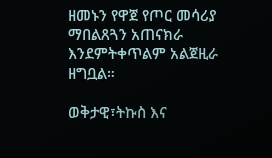ዘመኑን የዋጀ የጦር መሳሪያ ማበልጸጓን አጠናክራ እንደምትቀጥልም አልጀዚራ ዘግቧል።

ወቅታዊ፣ትኩስ እና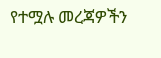የተሟሉ መረጃዎችን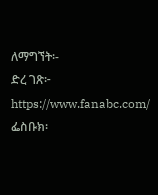ለማግኘት፡-
ድረ ገጽ፦ https://www.fanabc.com/
ፌስቡክ፡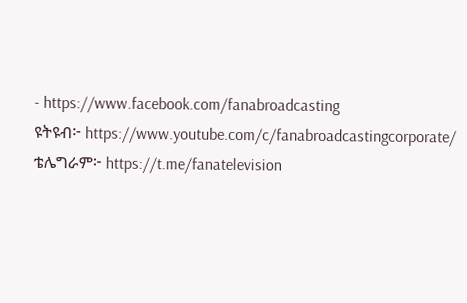- https://www.facebook.com/fanabroadcasting
ዩትዩብ፦ https://www.youtube.com/c/fanabroadcastingcorporate/
ቴሌግራም፦ https://t.me/fanatelevision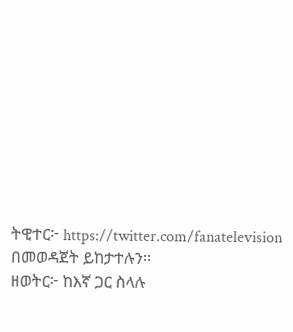ትዊተር፦ https://twitter.com/fanatelevision በመወዳጀት ይከታተሉን፡፡
ዘወትር፦ ከእኛ ጋር ስላሉ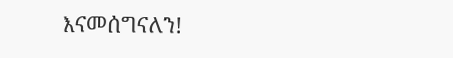እናመሰግናለን!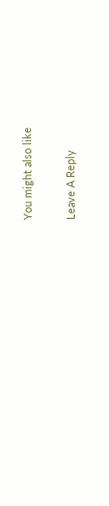You might also like

Leave A Reply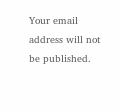Your email address will not be published.